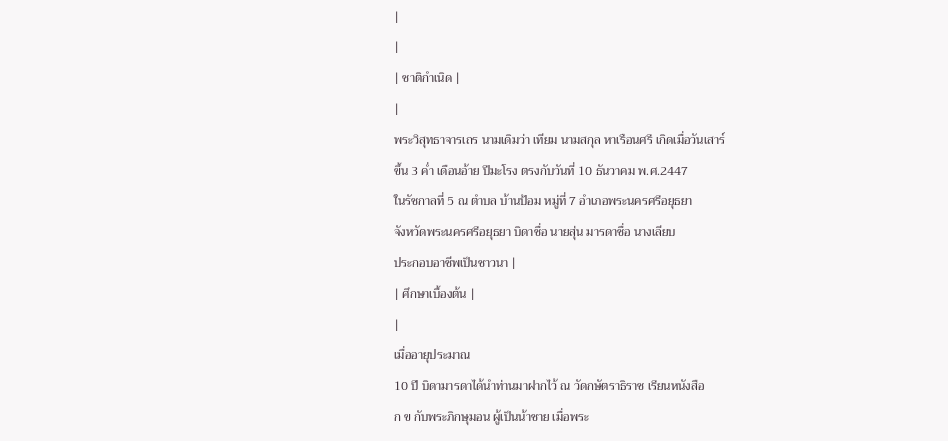|
|
| ชาติกำเนิด |
|
พระวิสุทธาจารเถร นามเดิมว่า เทียม นามสกุล หาเรือนศรี เกิดเมื่อวันเสาร์
ขึ้น 3 ค่ำ เดือนอ้าย ปีมะโรง ตรงกับวันที่ 10 ธันวาคม พ.ศ.2447
ในรัชกาลที่ 5 ณ ตำบล บ้านป้อม หมู่ที่ 7 อำเภอพระนครศรีอยุธยา
จังหวัดพระนครศรีอยุธยา บิดาชื่อ นายสุ่น มารดาชื่อ นางเลียบ
ประกอบอาชีพเป็นชาวนา |
| ศึกษาเบื้องต้น |
|
เมื่ออายุประมาณ
10 ปี บิดามารดาได้นำท่านมาฝากไว้ ณ วัดกษัตราธิราช เรียนหนังสือ
ก ข กับพระภิกษุมอน ผู้เป็นน้าชาย เมื่อพระ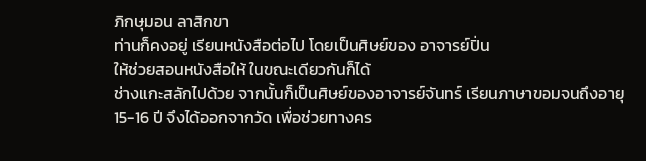ภิกษุมอน ลาสิกขา
ท่านก็คงอยู่ เรียนหนังสือต่อไป โดยเป็นศิษย์ของ อาจารย์ปิ่น
ให้ช่วยสอนหนังสือให้ ในขณะเดียวกันก็ได้
ช่างแกะสลักไปด้วย จากนั้นก็เป็นศิษย์ของอาจารย์จันทร์ เรียนภาษาขอมจนถึงอายุ
15-16 ปี จึงได้ออกจากวัด เพื่อช่วยทางคร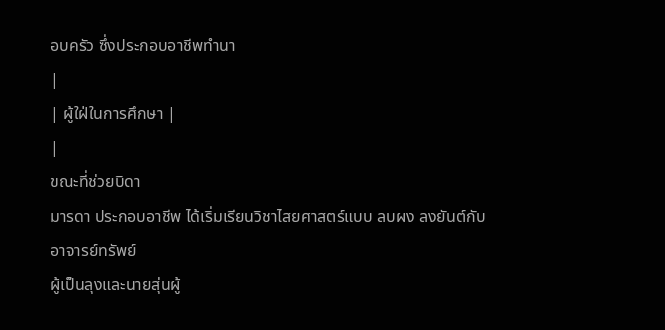อบครัว ซึ่งประกอบอาชีพทำนา
|
| ผู้ใฝ่ในการศึกษา |
|
ขณะที่ช่วยบิดา
มารดา ประกอบอาชีพ ได้เริ่มเรียนวิชาไสยศาสตร์แบบ ลบผง ลงยันต์กับอาจารย์ทรัพย์
ผู้เป็นลุงและนายสุ่นผู้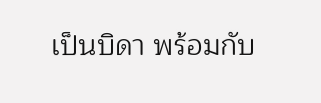เป็นบิดา พร้อมกับ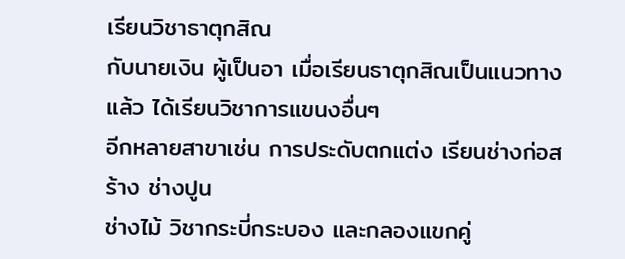เรียนวิชาธาตุกสิณ
กับนายเงิน ผู้เป็นอา เมื่อเรียนธาตุกสิณเป็นแนวทางแล้ว ได้เรียนวิชาการแขนงอื่นๆ
อีกหลายสาขาเช่น การประดับตกแต่ง เรียนช่างก่อสร้าง ช่างปูน
ช่างไม้ วิชากระบี่กระบอง และกลองแขกคู่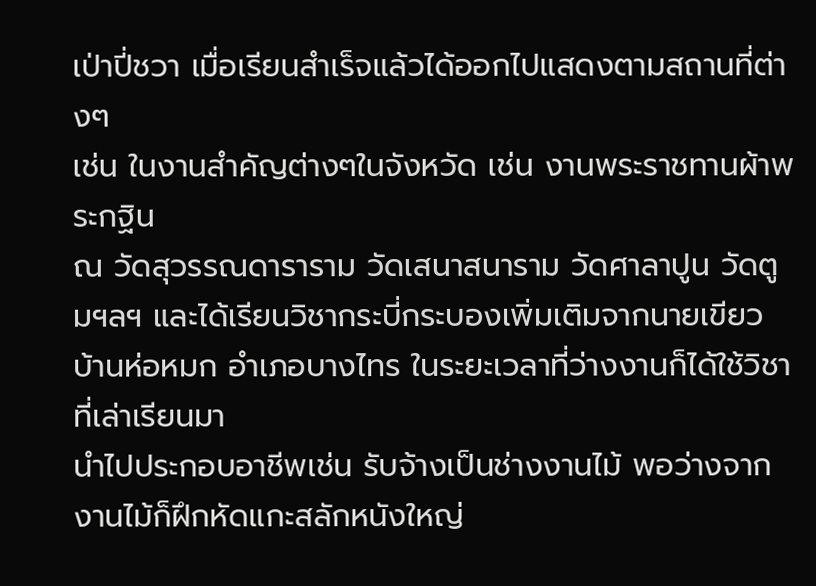เป่าปี่ชวา เมื่อเรียนสำเร็จแล้วได้ออกไปแสดงตามสถานที่ต่างๆ
เช่น ในงานสำคัญต่างๆในจังหวัด เช่น งานพระราชทานผ้าพระกฐิน
ณ วัดสุวรรณดาราราม วัดเสนาสนาราม วัดศาลาปูน วัดตูมฯลฯ และได้เรียนวิชากระบี่กระบองเพิ่มเติมจากนายเขียว
บ้านห่อหมก อำเภอบางไทร ในระยะเวลาที่ว่างงานก็ได้ใช้วิชาที่เล่าเรียนมา
นำไปประกอบอาชีพเช่น รับจ้างเป็นช่างงานไม้ พอว่างจากงานไม้ก็ฝึกหัดแกะสลักหนังใหญ่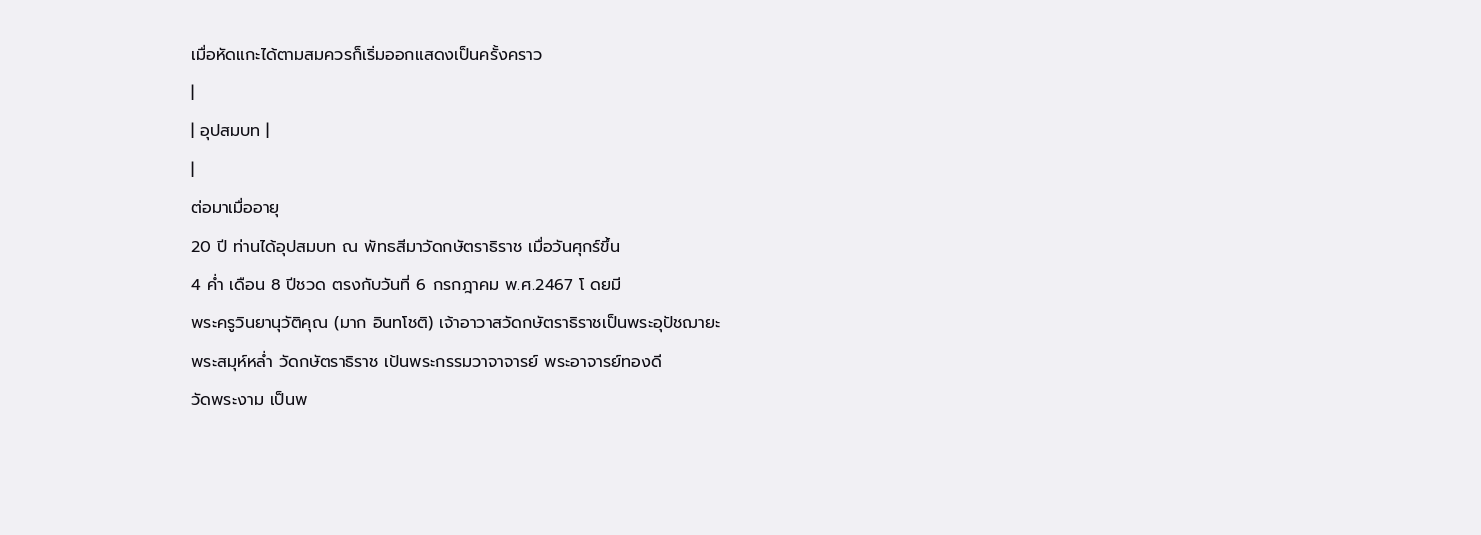เมื่อหัดแกะได้ตามสมควรก็เริ่มออกแสดงเป็นครั้งคราว
|
| อุปสมบท |
|
ต่อมาเมื่ออายุ
20 ปี ท่านได้อุปสมบท ณ พัทธสีมาวัดกษัตราธิราช เมื่อวันศุกร์ขึ้น
4 ค่ำ เดือน 8 ปีชวด ตรงกับวันที่ 6 กรกฎาคม พ.ศ.2467 โ ดยมี
พระครูวินยานุวัติคุณ (มาก อินทโชติ) เจ้าอาวาสวัดกษัตราธิราชเป็นพระอุปัชฌายะ
พระสมุห์หล่ำ วัดกษัตราธิราช เป้นพระกรรมวาจาจารย์ พระอาจารย์ทองดี
วัดพระงาม เป็นพ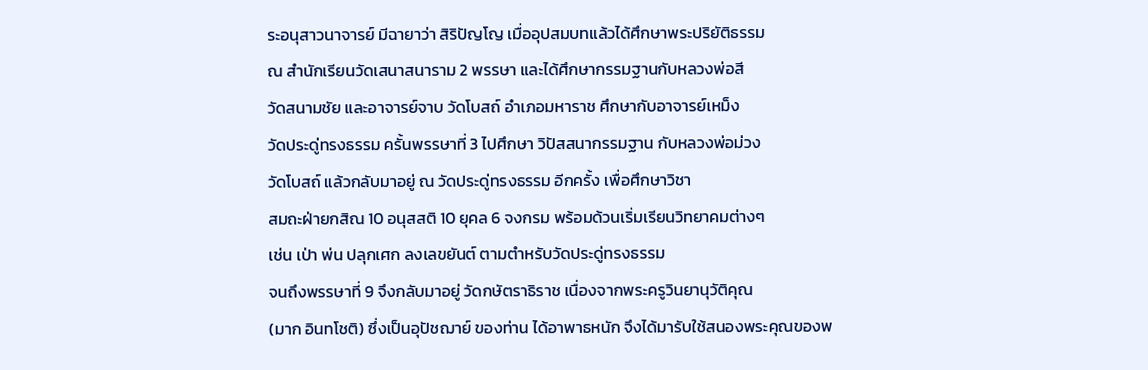ระอนุสาวนาจารย์ มีฉายาว่า สิริปัญโญ เมื่ออุปสมบทแล้วได้ศึกษาพระปริยัติธรรม
ณ สำนักเรียนวัดเสนาสนาราม 2 พรรษา และได้ศึกษากรรมฐานกับหลวงพ่อสี
วัดสนามชัย และอาจารย์จาบ วัดโบสถ์ อำเภอมหาราช ศึกษากับอาจารย์เหม็ง
วัดประดู่ทรงธรรม ครั้นพรรษาที่ 3 ไปศึกษา วิปัสสนากรรมฐาน กับหลวงพ่อม่วง
วัดโบสถ์ แล้วกลับมาอยู่ ณ วัดประดู่ทรงธรรม อีกครั้ง เพื่อศึกษาวิชา
สมถะฝ่ายกสิณ 10 อนุสสติ 10 ยุคล 6 จงกรม พร้อมด้วนเริ่มเรียนวิทยาคมต่างๆ
เช่น เป่า พ่น ปลุกเศก ลงเลขยันต์ ตามตำหรับวัดประดู่ทรงธรรม
จนถึงพรรษาที่ 9 จึงกลับมาอยู่ วัดกษัตราธิราช เนื่องจากพระครูวินยานุวัติคุณ
(มาก อินทโชติ) ซึ่งเป็นอุปัชฌาย์ ของท่าน ได้อาพาธหนัก จึงได้มารับใช้สนองพระคุณของพ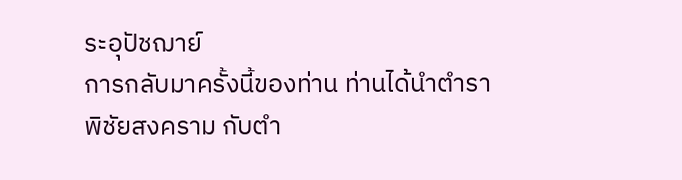ระอุปัชฌาย์
การกลับมาครั้งนี้ของท่าน ท่านได้นำตำราพิชัยสงคราม กับตำ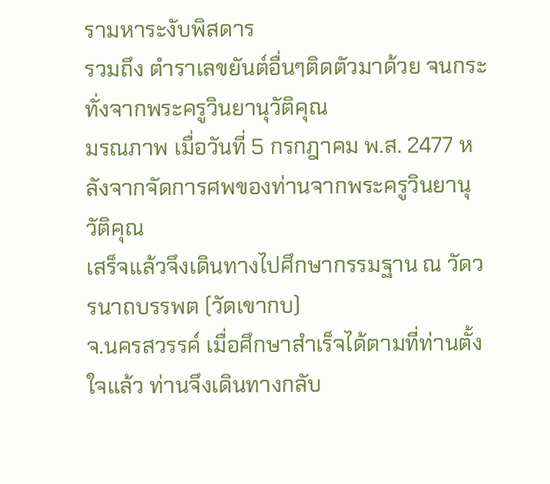รามหาระงับพิสดาร
รวมถึง ตำราเลขยันต์อื่นๆติดตัวมาด้วย จนกระทั่งจากพระครูวินยานุวัติคุณ
มรณภาพ เมื่อวันที่ 5 กรกฎาคม พ.ส. 2477 หลังจากจัดการศพของท่านจากพระครูวินยานุวัติคุณ
เสร็จแล้วจึงเดินทางไปศึกษากรรมฐาน ณ วัดวรนาถบรรพต (วัดเขากบ)
จ.นครสวรรค์ เมื่อศึกษาสำเร็จได้ตามที่ท่านตั้งใจแล้ว ท่านจึงเดินทางกลับ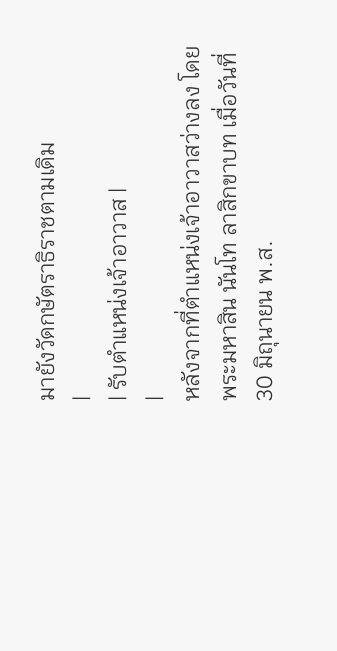มายังวัดกษัตราธิราชตามเดิม
|
| รับตำแหน่งเจ้าอาวาส |
|
หลังจากที่ตำแหน่งเจ้าอาวาสว่างลง โดย
พระมหาสิน นันโท ลาสิกขาบท เมื่อวันที่ 30 มิถุนายน พ.ส.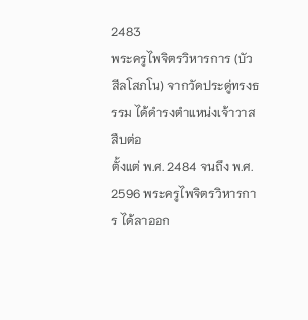2483
พระครูไพจิตรวิหารการ (บัว สีลโสภโน) จากวัดประดู่ทรงธรรม ได้ดำรงตำแหน่งเจ้าวาสสืบต่อ
ตั้งแต่ พ.ศ. 2484 จนถึง พ.ศ. 2596 พระครูไพจิตรวิหารการ ได้ลาออก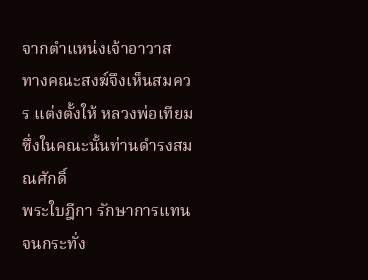จากตำแหน่งเจ้าอาวาส
ทางคณะสงฆ์จึงเห็นสมควร แต่งตั้งให้ หลวงพ่อเทียม ซึ่งในคณะนั้นท่านดำรงสมณศักดิ์
พระใบฎีกา รักษาการแทน จนกระทั่ง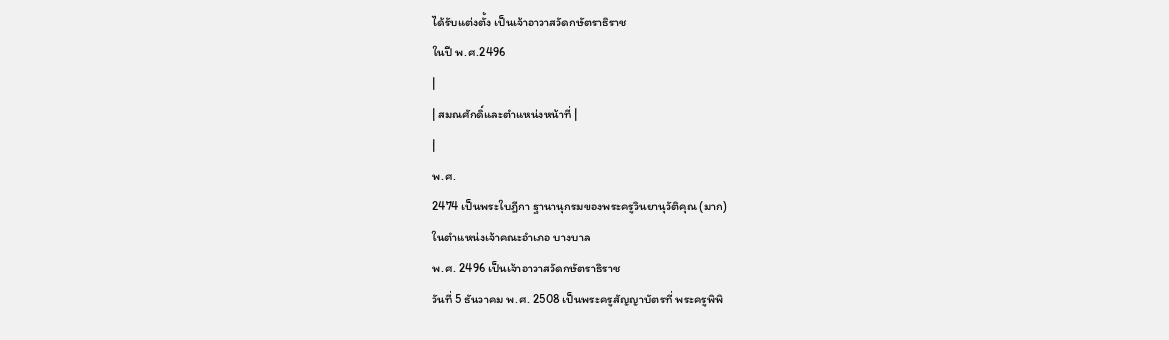ได้รับแต่งตั้ง เป็นเจ้าอาวาสวัดกษัตราธิราช
ในปี พ.ศ.2496
|
| สมณศักดิ์และตำแหน่งหน้าที่ |
|
พ.ศ.
2474 เป็นพระใบฎีกา ฐานานุกรมของพระครูวินยานุวัติคุณ (มาก)
ในตำแหน่งเจ้าคณะอำเภอ บางบาล
พ.ศ. 2496 เป็นเจ้าอาวาสวัดกษัตราธิราช
วันที่ 5 ธันวาคม พ.ศ. 2508 เป็นพระครูสัญญาบัตรที่ พระครูพิพิ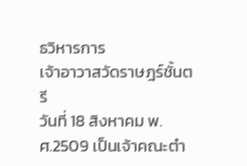ธวิหารการ
เจ้าอาวาสวัดราษฎร์ชั้นตรี
วันที่ 18 สิงหาคม พ.ศ.2509 เป็นเจ้าคณะตำ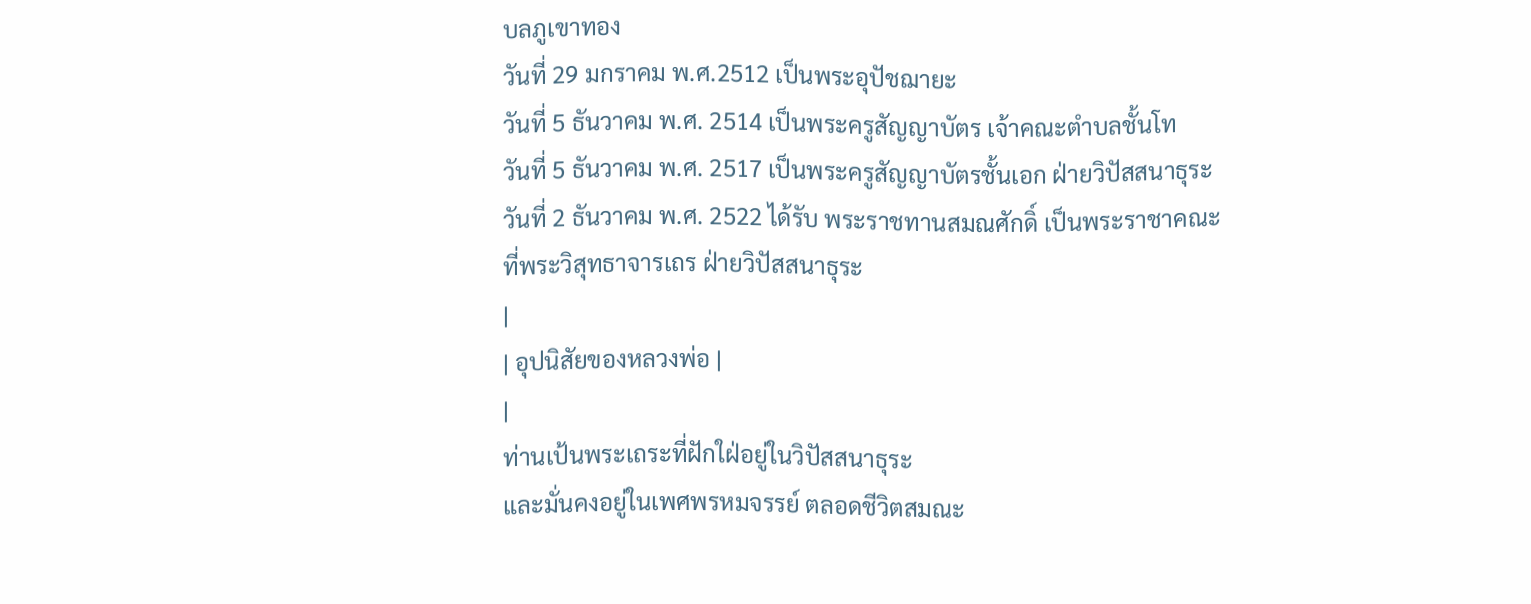บลภูเขาทอง
วันที่ 29 มกราคม พ.ศ.2512 เป็นพระอุปัชฌายะ
วันที่ 5 ธันวาคม พ.ศ. 2514 เป็นพระครูสัญญาบัตร เจ้าคณะตำบลชั้นโท
วันที่ 5 ธันวาคม พ.ศ. 2517 เป็นพระครูสัญญาบัตรชั้นเอก ฝ่ายวิปัสสนาธุระ
วันที่ 2 ธันวาคม พ.ศ. 2522 ได้รับ พระราชทานสมณศักดิ์ เป็นพระราชาคณะ
ที่พระวิสุทธาจารเถร ฝ่ายวิปัสสนาธุระ
|
| อุปนิสัยของหลวงพ่อ |
|
ท่านเป้นพระเถระที่ฝักใฝ่อยู่ในวิปัสสนาธุระ
และมั่นคงอยู่ในเพศพรหมจรรย์ ตลอดชีวิตสมณะ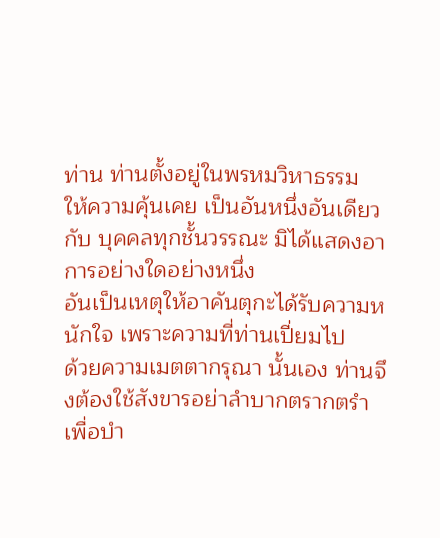ท่าน ท่านตั้งอยู่ในพรหมวิหาธรรม
ให้ความคุ้นเคย เป็นอันหนึ่งอันเดียวกับ บุคคลทุกชั้นวรรณะ มิได้แสดงอาการอย่างใดอย่างหนึ่ง
อันเป็นเหตุให้อาคันตุกะได้รับความหนักใจ เพราะความที่ท่านเปี่ยมไป
ด้วยความเมตตากรุณา นั้นเอง ท่านจึงต้องใช้สังขารอย่าลำบากตรากตรำ
เพื่อบำ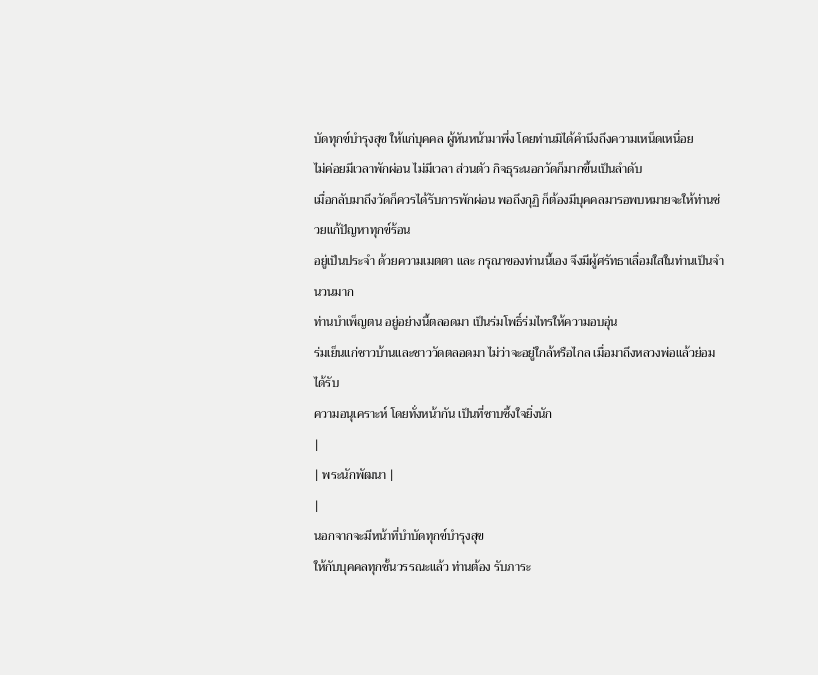บัดทุกข์บำรุงสุข ให้แก่บุคคล ผู้หันหน้ามาพึ่ง โดยท่านมิได้คำนึงถึงความเหน็ดเหนื่อย
ไม่ค่อยมีเวลาพักผ่อน ไม่มีเวลา ส่วนตัว กิจธุระนอกวัดก็มากขึ้นเป็นลำดับ
เมื่อกลับมาถึงวัดก็ควรได้รับการพักผ่อน พอถึงกุฏิ ก็ต้องมีบุคคลมารอพบหมายจะให้ท่านช่วยแก้ปัญหาทุกข์ร้อน
อยู่เป็นประจำ ด้วยความเมตตา และ กรุณาของท่านนี้เอง จึงมีผู้ศรัทธาเลื่อมใสในท่านเป็นจำนวนมาก
ท่านบำเพ็ญตน อยู่อย่างนี้ตลอดมา เป็นร่มโพธิ์ร่มไทรให้ความอบอุ่น
ร่มเย็นแก่ชาวบ้านและชาววัดตลอดมา ไม่ว่าจะอยู่ใกล้หรือไกล เมื่อมาถึงหลวงพ่อแล้วย่อมได้รับ
ความอนุเคราะห์ โดยทั่งหน้ากัน เป็นที่ซาบซึ้งใจยิ่งนัก
|
| พระนักพัฒนา |
|
นอกจากจะมีหน้าที่บำบัดทุกข์บำรุงสุข
ให้กับบุคคลทุกชั้นวรรณะแล้ว ท่านต้อง รับภาระ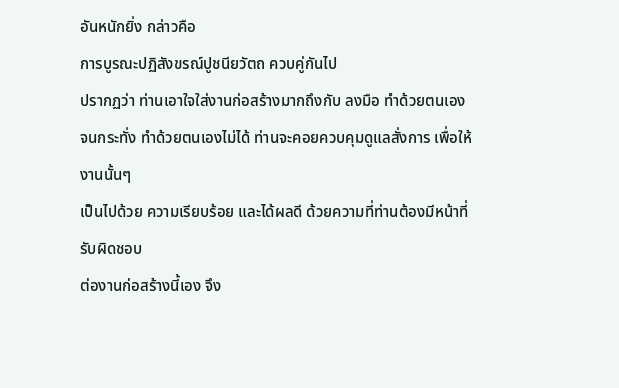อันหนักยิ่ง กล่าวคือ
การบูรณะปฏิสังขรณ์ปูชนียวัตถ ควบคู่กันไป
ปรากฏว่า ท่านเอาใจใส่งานก่อสร้างมากถึงกับ ลงมือ ทำด้วยตนเอง
จนกระทั่ง ทำด้วยตนเองไม่ได้ ท่านจะคอยควบคุมดูแลสั่งการ เพื่อให้งานนั้นๆ
เป็นไปด้วย ความเรียบร้อย และได้ผลดี ด้วยความที่ท่านต้องมีหน้าที่รับผิดชอบ
ต่องานก่อสร้างนี้เอง จึง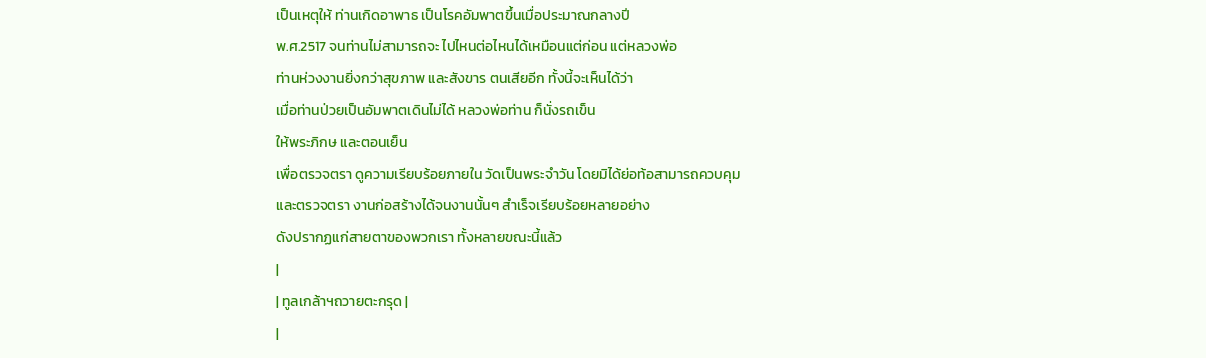เป็นเหตุให้ ท่านเกิดอาพาธ เป็นโรคอัมพาตขึ้นเมื่อประมาณกลางปี
พ.ศ.2517 จนท่านไม่สามารถจะ ไปไหนต่อไหนได้เหมือนแต่ก่อน แต่หลวงพ่อ
ท่านห่วงงานยิ่งกว่าสุขภาพ และสังขาร ตนเสียอีก ทั้งนี้จะเห็นได้ว่า
เมื่อท่านป่วยเป็นอัมพาตเดินไม่ได้ หลวงพ่อท่าน ก็นั่งรถเข็น
ให้พระภิกษ และตอนเย็น
เพื่อตรวจตรา ดูความเรียบร้อยภายใน วัดเป็นพระจำวัน โดยมิได้ย่อท้อสามารถควบคุม
และตรวจตรา งานก่อสร้างได้จนงานนั้นๆ สำเร็จเรียบร้อยหลายอย่าง
ดังปรากฏแก่สายตาของพวกเรา ทั้งหลายขณะนี้แล้ว
|
| ทูลเกล้าฯถวายตะกรุด |
|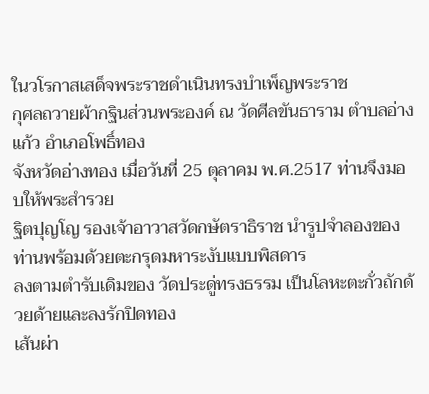ในวโรกาสเสด็จพระราชดำเนินทรงบำเพ็ญพระราช
กุศลถวายผ้ากฐินส่วนพระองค์ ณ วัดศีลขันธาราม ตำบลอ่างแก้ว อำเภอโพธิ์ทอง
จังหวัดอ่างทอง เมื่อวันที่ 25 ตุลาคม พ.ศ.2517 ท่านจึงมอบให้พระสำรวย
ฐิตปุญโญ รองเจ้าอาวาสวัดกษัตราธิราช นำรูปจำลองของท่านพร้อมด้วยตะกรุดมหาระงับแบบพิสดาร
ลงตามตำรับเดิมของ วัดประดู่ทรงธรรม เป็นโลหะตะกั่วถักด้วยด้ายและลงรักปิดทอง
เส้นผ่า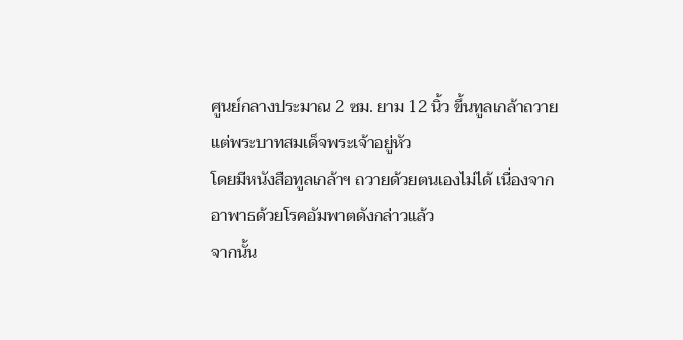ศูนย์กลางประมาณ 2 ซม. ยาม 12 นิ้ว ขึ้นทูลเกล้าถวายแต่พระบาทสมเด็จพระเจ้าอยู่หัว
โดยมีหนังสือทูลเกล้าฯ ถวายด้วยตนเองไม่ได้ เนื่องจากอาพาธด้วยโรคอัมพาตดังกล่าวแล้ว
จากนั้น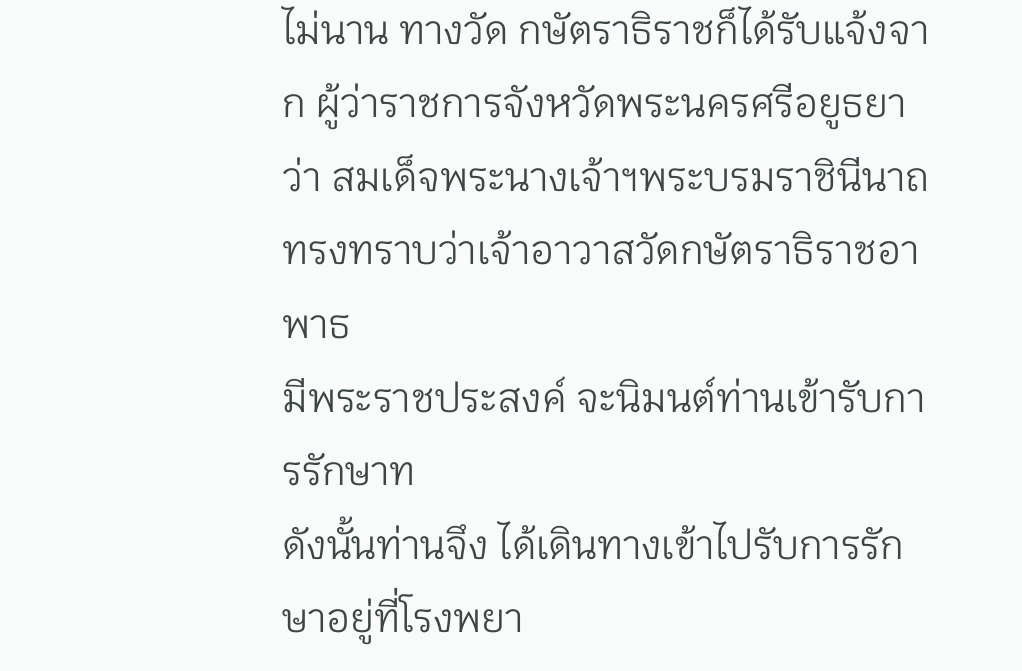ไม่นาน ทางวัด กษัตราธิราชก็ได้รับแจ้งจาก ผู้ว่าราชการจังหวัดพระนครศรีอยูธยา
ว่า สมเด็จพระนางเจ้าฯพระบรมราชินีนาถ ทรงทราบว่าเจ้าอาวาสวัดกษัตราธิราชอาพาธ
มีพระราชประสงค์ จะนิมนต์ท่านเข้ารับการรักษาท
ดังนั้นท่านจึง ได้เดินทางเข้าไปรับการรักษาอยู่ที่โรงพยา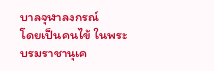บาลจุฬาลงกรณ์
โดยเป็นคนไข้ ในพระบรมราชานุเค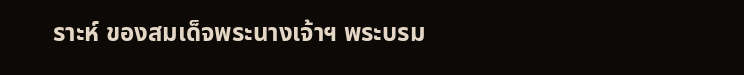ราะห์ ของสมเด็จพระนางเจ้าฯ พระบรม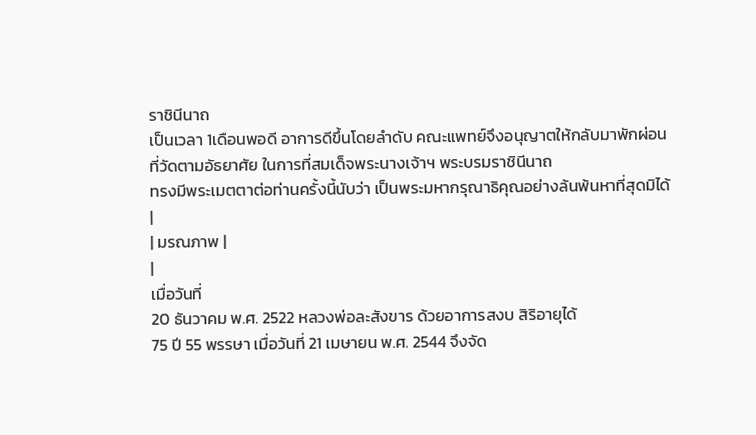ราชินีนาถ
เป็นเวลา 1เดือนพอดี อาการดีขึ้นโดยลำดับ คณะแพทย์จึงอนุญาตให้กลับมาพักผ่อน
ที่วัดตามอัธยาศัย ในการที่สมเด็จพระนางเจ้าฯ พระบรมราชินีนาถ
ทรงมีพระเมตตาต่อท่านครั้งนี้นับว่า เป็นพระมหากรุณาธิคุณอย่างล้นพ้นหาที่สุดมิได้
|
| มรณภาพ |
|
เมื่อวันที่
20 ธันวาคม พ.ศ. 2522 หลวงพ่อละสังขาร ด้วยอาการสงบ สิริอายุได้
75 ปี 55 พรรษา เมื่อวันที่ 21 เมษายน พ.ศ. 2544 จึงจัด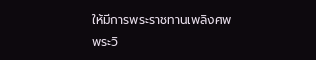ให้มีการพระราชทานเพลิงศพ
พระวิ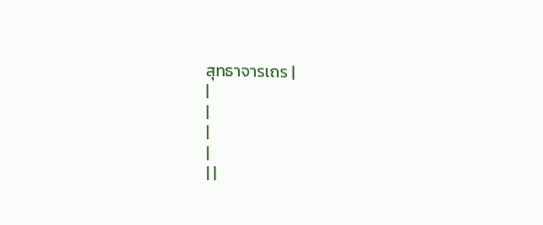สุทธาจารเถร |
|
|
|
|
| |